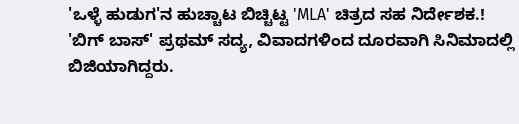'ಒಳ್ಳೆ ಹುಡುಗ'ನ ಹುಚ್ಚಾಟ ಬಿಚ್ಚಿಟ್ಟ 'MLA' ಚಿತ್ರದ ಸಹ ನಿರ್ದೇಶಕ.!
'ಬಿಗ್ ಬಾಸ್' ಪ್ರಥಮ್ ಸದ್ಯ, ವಿವಾದಗಳಿಂದ ದೂರವಾಗಿ ಸಿನಿಮಾದಲ್ಲಿ ಬಿಜಿಯಾಗಿದ್ದರು.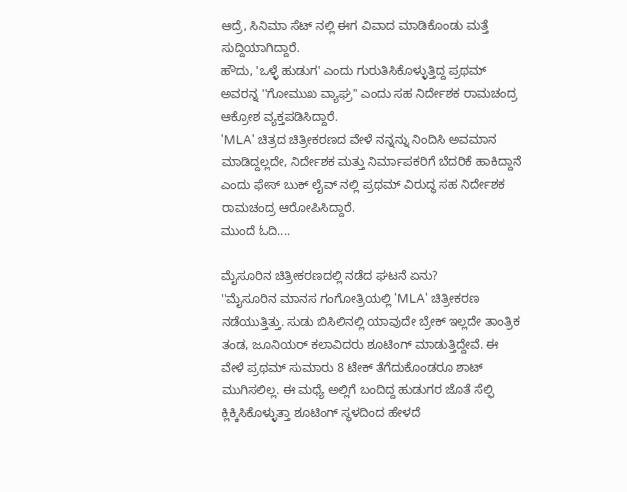ಆದ್ರೆ, ಸಿನಿಮಾ ಸೆಟ್ ನಲ್ಲಿ ಈಗ ವಿವಾದ ಮಾಡಿಕೊಂಡು ಮತ್ತೆ ಸುದ್ದಿಯಾಗಿದ್ದಾರೆ.
ಹೌದು, 'ಒಳ್ಳೆ ಹುಡುಗ' ಎಂದು ಗುರುತಿಸಿಕೊಳ್ಳುತ್ತಿದ್ದ ಪ್ರಥಮ್ ಅವರನ್ನ ''ಗೋಮುಖ ವ್ಯಾಘ್ರ'' ಎಂದು ಸಹ ನಿರ್ದೇಶಕ ರಾಮಚಂದ್ರ ಆಕ್ರೋಶ ವ್ಯಕ್ತಪಡಿಸಿದ್ದಾರೆ.
'MLA' ಚಿತ್ರದ ಚಿತ್ರೀಕರಣದ ವೇಳೆ ನನ್ನನ್ನು ನಿಂದಿಸಿ ಅವಮಾನ ಮಾಡಿದ್ದಲ್ಲದೇ, ನಿರ್ದೇಶಕ ಮತ್ತು ನಿರ್ಮಾಪಕರಿಗೆ ಬೆದರಿಕೆ ಹಾಕಿದ್ದಾನೆ ಎಂದು ಫೇಸ್ ಬುಕ್ ಲೈವ್ ನಲ್ಲಿ ಪ್ರಥಮ್ ವಿರುದ್ಧ ಸಹ ನಿರ್ದೇಶಕ ರಾಮಚಂದ್ರ ಆರೋಪಿಸಿದ್ದಾರೆ.
ಮುಂದೆ ಓದಿ....

ಮೈಸೂರಿನ ಚಿತ್ರೀಕರಣದಲ್ಲಿ ನಡೆದ ಘಟನೆ ಏನು?
''ಮೈಸೂರಿನ ಮಾನಸ ಗಂಗೋತ್ರಿಯಲ್ಲಿ 'MLA' ಚಿತ್ರೀಕರಣ ನಡೆಯುತ್ತಿತ್ತು. ಸುಡು ಬಿಸಿಲಿನಲ್ಲಿ ಯಾವುದೇ ಬ್ರೇಕ್ ಇಲ್ಲದೇ ತಾಂತ್ರಿಕ ತಂಡ, ಜೂನಿಯರ್ ಕಲಾವಿದರು ಶೂಟಿಂಗ್ ಮಾಡುತ್ತಿದ್ದೇವೆ. ಈ ವೇಳೆ ಪ್ರಥಮ್ ಸುಮಾರು 8 ಟೇಕ್ ತೆಗೆದುಕೊಂಡರೂ ಶಾಟ್ ಮುಗಿಸಲಿಲ್ಲ. ಈ ಮಧ್ಯೆ ಅಲ್ಲಿಗೆ ಬಂದಿದ್ದ ಹುಡುಗರ ಜೊತೆ ಸೆಲ್ಫಿ ಕ್ಲಿಕ್ಕಿಸಿಕೊಳ್ಳುತ್ತಾ ಶೂಟಿಂಗ್ ಸ್ಥಳದಿಂದ ಹೇಳದೆ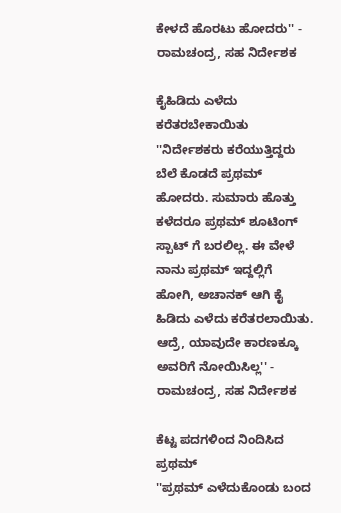ಕೇಳದೆ ಹೊರಟು ಹೋದರು'' - ರಾಮಚಂದ್ರ, ಸಹ ನಿರ್ದೇಶಕ

ಕೈಹಿಡಿದು ಎಳೆದು ಕರೆತರಬೇಕಾಯಿತು
''ನಿರ್ದೇಶಕರು ಕರೆಯುತ್ತಿದ್ದರು ಬೆಲೆ ಕೊಡದೆ ಪ್ರಥಮ್ ಹೋದರು. ಸುಮಾರು ಹೊತ್ತು ಕಳೆದರೂ ಪ್ರಥಮ್ ಶೂಟಿಂಗ್ ಸ್ಪಾಟ್ ಗೆ ಬರಲಿಲ್ಲ. ಈ ವೇಳೆ ನಾನು ಪ್ರಥಮ್ ಇದ್ದಲ್ಲಿಗೆ ಹೋಗಿ, ಅಚಾನಕ್ ಆಗಿ ಕೈ ಹಿಡಿದು ಎಳೆದು ಕರೆತರಲಾಯಿತು. ಆದ್ರೆ, ಯಾವುದೇ ಕಾರಣಕ್ಕೂ ಅವರಿಗೆ ನೋಯಿಸಿಲ್ಲ'' - ರಾಮಚಂದ್ರ, ಸಹ ನಿರ್ದೇಶಕ

ಕೆಟ್ಟ ಪದಗಳಿಂದ ನಿಂದಿಸಿದ ಪ್ರಥಮ್
''ಪ್ರಥಮ್ ಎಳೆದುಕೊಂಡು ಬಂದ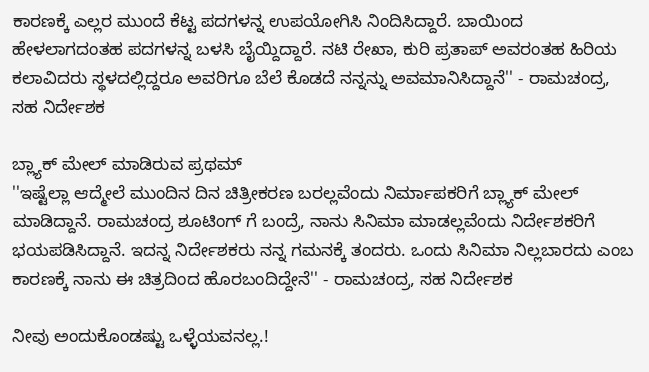ಕಾರಣಕ್ಕೆ ಎಲ್ಲರ ಮುಂದೆ ಕೆಟ್ಟ ಪದಗಳನ್ನ ಉಪಯೋಗಿಸಿ ನಿಂದಿಸಿದ್ದಾರೆ. ಬಾಯಿಂದ ಹೇಳಲಾಗದಂತಹ ಪದಗಳನ್ನ ಬಳಸಿ ಬೈಯ್ದಿದ್ದಾರೆ. ನಟಿ ರೇಖಾ, ಕುರಿ ಪ್ರತಾಪ್ ಅವರಂತಹ ಹಿರಿಯ ಕಲಾವಿದರು ಸ್ಥಳದಲ್ಲಿದ್ದರೂ ಅವರಿಗೂ ಬೆಲೆ ಕೊಡದೆ ನನ್ನನ್ನು ಅವಮಾನಿಸಿದ್ದಾನೆ'' - ರಾಮಚಂದ್ರ, ಸಹ ನಿರ್ದೇಶಕ

ಬ್ಲ್ಯಾಕ್ ಮೇಲ್ ಮಾಡಿರುವ ಪ್ರಥಮ್
''ಇಷ್ಟೆಲ್ಲಾ ಆದ್ಮೇಲೆ ಮುಂದಿನ ದಿನ ಚಿತ್ರೀಕರಣ ಬರಲ್ಲವೆಂದು ನಿರ್ಮಾಪಕರಿಗೆ ಬ್ಲ್ಯಾಕ್ ಮೇಲ್ ಮಾಡಿದ್ದಾನೆ. ರಾಮಚಂದ್ರ ಶೂಟಿಂಗ್ ಗೆ ಬಂದ್ರೆ, ನಾನು ಸಿನಿಮಾ ಮಾಡಲ್ಲವೆಂದು ನಿರ್ದೇಶಕರಿಗೆ ಭಯಪಡಿಸಿದ್ದಾನೆ. ಇದನ್ನ ನಿರ್ದೇಶಕರು ನನ್ನ ಗಮನಕ್ಕೆ ತಂದರು. ಒಂದು ಸಿನಿಮಾ ನಿಲ್ಲಬಾರದು ಎಂಬ ಕಾರಣಕ್ಕೆ ನಾನು ಈ ಚಿತ್ರದಿಂದ ಹೊರಬಂದಿದ್ದೇನೆ'' - ರಾಮಚಂದ್ರ, ಸಹ ನಿರ್ದೇಶಕ

ನೀವು ಅಂದುಕೊಂಡಷ್ಟು ಒಳ್ಳೆಯವನಲ್ಲ.!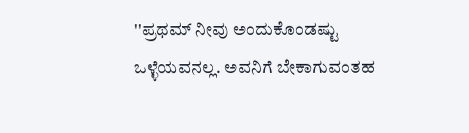''ಪ್ರಥಮ್ ನೀವು ಅಂದುಕೊಂಡಷ್ಟು ಒಳ್ಳೆಯವನಲ್ಲ. ಅವನಿಗೆ ಬೇಕಾಗುವಂತಹ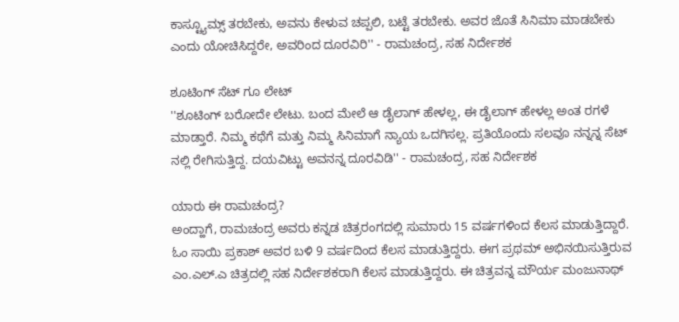ಕಾಸ್ಟ್ಯೂಮ್ಸ್ ತರಬೇಕು, ಅವನು ಕೇಳುವ ಚಪ್ಪಲಿ, ಬಟ್ಟೆ ತರಬೇಕು. ಅವರ ಜೊತೆ ಸಿನಿಮಾ ಮಾಡಬೇಕು ಎಂದು ಯೋಚಿಸಿದ್ದರೇ, ಅವರಿಂದ ದೂರವಿರಿ'' - ರಾಮಚಂದ್ರ, ಸಹ ನಿರ್ದೇಶಕ

ಶೂಟಿಂಗ್ ಸೆಟ್ ಗೂ ಲೇಟ್
''ಶೂಟಿಂಗ್ ಬರೋದೇ ಲೇಟು. ಬಂದ ಮೇಲೆ ಆ ಡೈಲಾಗ್ ಹೇಳಲ್ಲ, ಈ ಡೈಲಾಗ್ ಹೇಳಲ್ಲ ಅಂತ ರಗಳೆ ಮಾಡ್ತಾರೆ. ನಿಮ್ಮ ಕಥೆಗೆ ಮತ್ತು ನಿಮ್ಮ ಸಿನಿಮಾಗೆ ನ್ಯಾಯ ಒದಗಿಸಲ್ಲ. ಪ್ರತಿಯೊಂದು ಸಲವೂ ನನ್ನನ್ನ ಸೆಟ್ ನಲ್ಲಿ ರೇಗಿಸುತ್ತಿದ್ದ. ದಯವಿಟ್ಟು ಅವನನ್ನ ದೂರವಿಡಿ'' - ರಾಮಚಂದ್ರ, ಸಹ ನಿರ್ದೇಶಕ

ಯಾರು ಈ ರಾಮಚಂದ್ರ?
ಅಂದ್ಹಾಗೆ, ರಾಮಚಂದ್ರ ಅವರು ಕನ್ನಡ ಚಿತ್ರರಂಗದಲ್ಲಿ ಸುಮಾರು 15 ವರ್ಷಗಳಿಂದ ಕೆಲಸ ಮಾಡುತ್ತಿದ್ದಾರೆ. ಓಂ ಸಾಯಿ ಪ್ರಕಾಶ್ ಅವರ ಬಳಿ 9 ವರ್ಷದಿಂದ ಕೆಲಸ ಮಾಡುತ್ತಿದ್ದರು. ಈಗ ಪ್ರಥಮ್ ಅಭಿನಯಿಸುತ್ತಿರುವ ಎಂ.ಎಲ್.ಎ ಚಿತ್ರದಲ್ಲಿ ಸಹ ನಿರ್ದೇಶಕರಾಗಿ ಕೆಲಸ ಮಾಡುತ್ತಿದ್ದರು. ಈ ಚಿತ್ರವನ್ನ ಮೌರ್ಯ ಮಂಜುನಾಥ್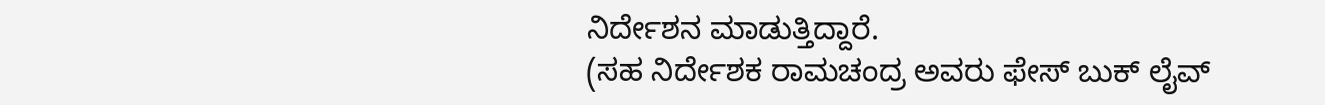ನಿರ್ದೇಶನ ಮಾಡುತ್ತಿದ್ದಾರೆ.
(ಸಹ ನಿರ್ದೇಶಕ ರಾಮಚಂದ್ರ ಅವರು ಫೇಸ್ ಬುಕ್ ಲೈವ್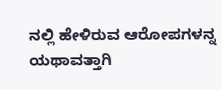ನಲ್ಲಿ ಹೇಳಿರುವ ಆರೋಪಗಳನ್ನ ಯಥಾವತ್ತಾಗಿ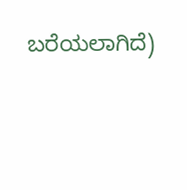ಬರೆಯಲಾಗಿದೆ)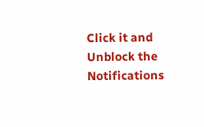Click it and Unblock the Notifications